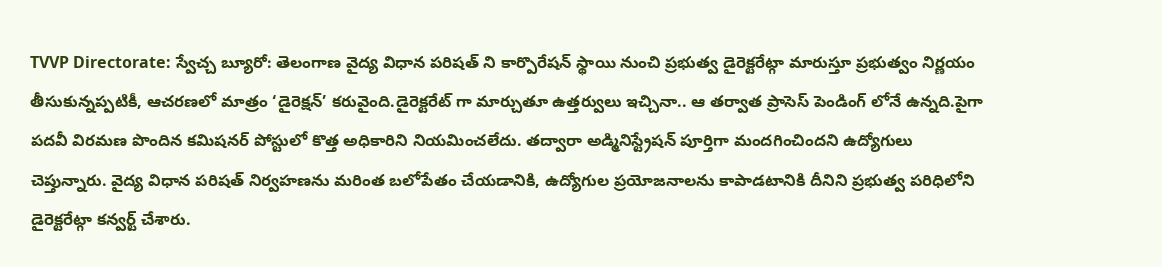TVVP Directorate: స్వేచ్చ బ్యూరో: తెలంగాణ వైద్య విధాన పరిషత్ ని కార్పొరేషన్ స్థాయి నుంచి ప్రభుత్వ డైరెక్టరేట్గా మారుస్తూ ప్రభుత్వం నిర్ణయం తీసుకున్నప్పటికీ, ఆచరణలో మాత్రం ‘డైరెక్షన్’ కరువైంది.డైరెక్టరేట్ గా మార్చుతూ ఉత్తర్వులు ఇచ్చినా.. ఆ తర్వాత ప్రాసెస్ పెండింగ్ లోనే ఉన్నది.పైగా పదవీ విరమణ పొందిన కమిషనర్ పోస్టులో కొత్త అధికారిని నియమించలేదు. తద్వారా అడ్మినిస్ట్రేషన్ పూర్తిగా మందగించిందని ఉద్యోగులు చెప్తున్నారు. వైద్య విధాన పరిషత్ నిర్వహణను మరింత బలోపేతం చేయడానికి, ఉద్యోగుల ప్రయోజనాలను కాపాడటానికి దీనిని ప్రభుత్వ పరిధిలోని డైరెక్టరేట్గా కన్వర్ట్ చేశారు.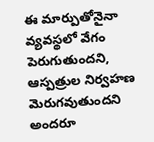ఈ మార్పుతోనైనా వ్యవస్థలో వేగం పెరుగుతుందని, ఆస్పత్రుల నిర్వహణ మెరుగవుతుందని అందరూ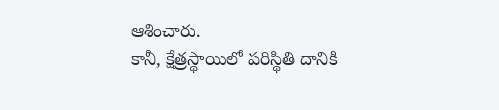ఆశించారు.
కానీ, క్షేత్రస్థాయిలో పరిస్థితి దానికి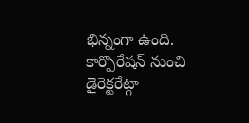భిన్నంగా ఉంది. కార్పొరేషన్ నుంచి డైరెక్టరేట్గా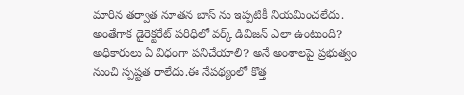మారిన తర్వాత నూతన బాస్ ను ఇప్పటికీ నియమించలేదు. అంతేగాక డైరెక్టరేట్ పరిధిలో వర్క్ డివిజన్ ఎలా ఉంటుంది? అధికారులు ఏ విధంగా పనిచేయాలి? అనే అంశాలపై ప్రభుత్వం నుంచి స్పష్టత రాలేదు.ఈ నేపథ్యంలో కొత్త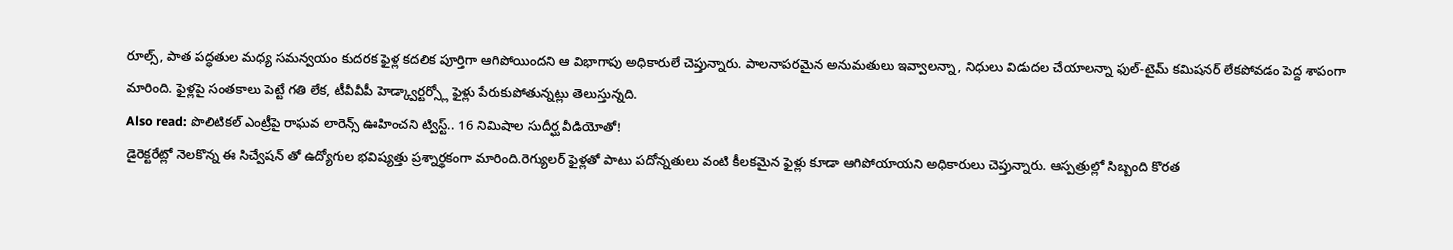రూల్స్, పాత పద్ధతుల మధ్య సమన్వయం కుదరక ఫైళ్ల కదలిక పూర్తిగా ఆగిపోయిందని ఆ విభాగాపు అధికారులే చెప్తున్నారు. పాలనాపరమైన అనుమతులు ఇవ్వాలన్నా, నిధులు విడుదల చేయాలన్నా ఫుల్-టైమ్ కమిషనర్ లేకపోవడం పెద్ద శాపంగా మారింది. ఫైళ్లపై సంతకాలు పెట్టే గతి లేక, టీవీవీపీ హెడ్క్వార్టర్స్లో ఫైళ్లు పేరుకుపోతున్నట్లు తెలుస్తున్నది.
Also read: పొలిటికల్ ఎంట్రీపై రాఘవ లారెన్స్ ఊహించని ట్విస్ట్.. 16 నిమిషాల సుదీర్ఘ వీడియోతో!
డైరెక్టరేట్లో నెలకొన్న ఈ సిచ్వేషన్ తో ఉద్యోగుల భవిష్యత్తు ప్రశ్నార్థకంగా మారింది.రెగ్యులర్ ఫైళ్లతో పాటు పదోన్నతులు వంటి కీలకమైన ఫైళ్లు కూడా ఆగిపోయాయని అధికారులు చెప్తున్నారు. ఆస్పత్రుల్లో సిబ్బంది కొరత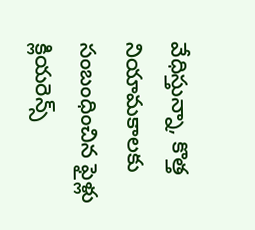వేధిస్తున్నా, కొత్త నియామకాలకు సంబంధించిన ఫైళ్లు క్లియరెన్స్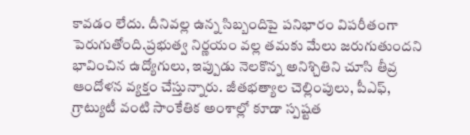కావడం లేదు. దీనివల్ల ఉన్న సిబ్బందిపై పనిభారం విపరీతంగా పెరుగుతోంది.ప్రభుత్వ నిర్ణయం వల్ల తమకు మేలు జరుగుతుందని భావించిన ఉద్యోగులు, ఇప్పుడు నెలకొన్న అనిశ్చితిని చూసి తీవ్ర ఆందోళన వ్యక్తం చేస్తున్నారు. జీతభత్యాల చెల్లింపులు, పీఎఫ్, గ్రాట్యుటీ వంటి సాంకేతిక అంశాల్లో కూడా స్పష్టత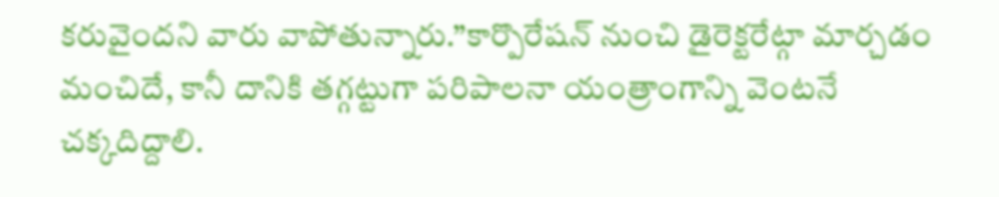కరువైందని వారు వాపోతున్నారు.”కార్పొరేషన్ నుంచి డైరెక్టరేట్గా మార్చడం మంచిదే, కానీ దానికి తగ్గట్టుగా పరిపాలనా యంత్రాంగాన్ని వెంటనే చక్కదిద్దాలి.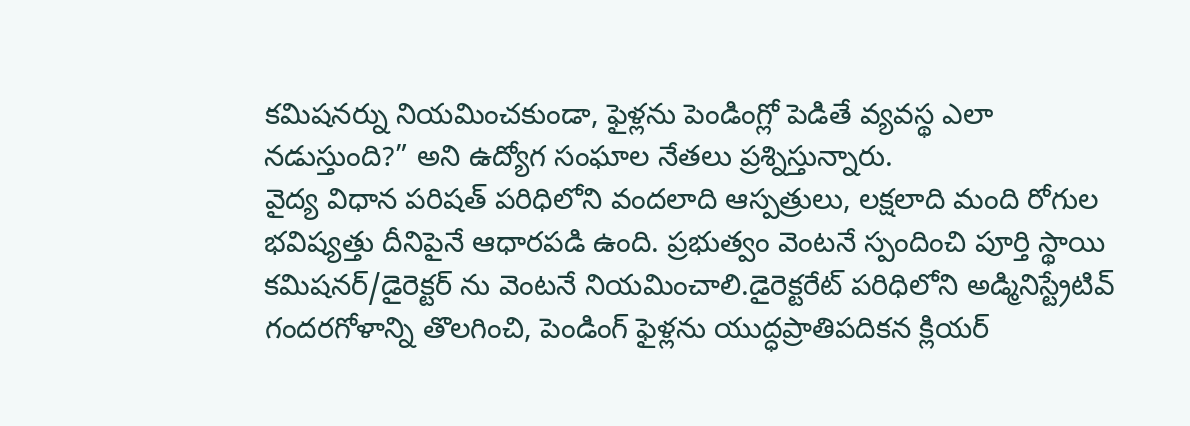కమిషనర్ను నియమించకుండా, ఫైళ్లను పెండింగ్లో పెడితే వ్యవస్థ ఎలా నడుస్తుంది?” అని ఉద్యోగ సంఘాల నేతలు ప్రశ్నిస్తున్నారు.
వైద్య విధాన పరిషత్ పరిధిలోని వందలాది ఆస్పత్రులు, లక్షలాది మంది రోగుల భవిష్యత్తు దీనిపైనే ఆధారపడి ఉంది. ప్రభుత్వం వెంటనే స్పందించి పూర్తి స్థాయి కమిషనర్/డైరెక్టర్ ను వెంటనే నియమించాలి.డైరెక్టరేట్ పరిధిలోని అడ్మినిస్ట్రేటివ్ గందరగోళాన్ని తొలగించి, పెండింగ్ ఫైళ్లను యుద్ధప్రాతిపదికన క్లియర్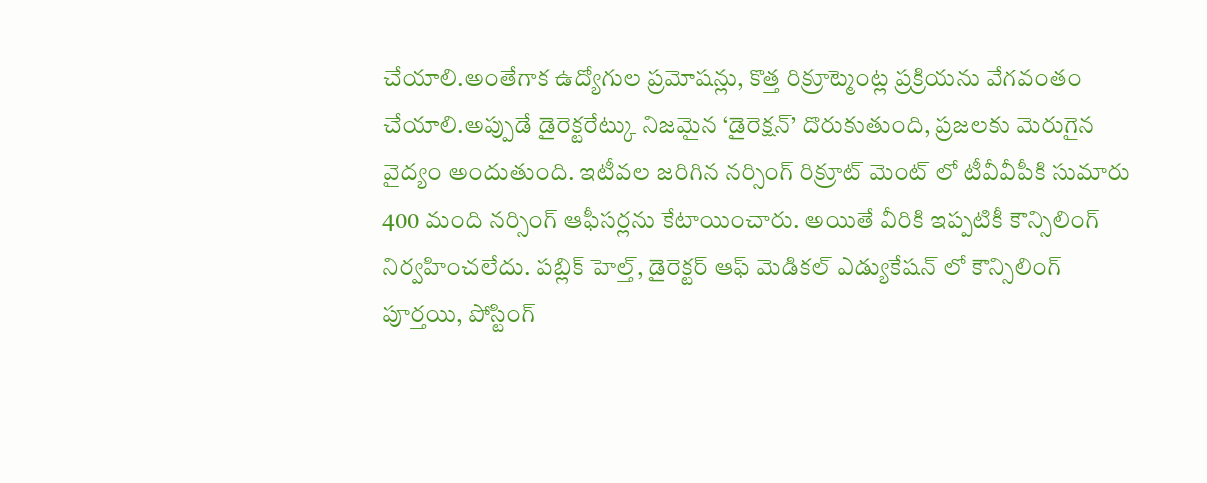చేయాలి.అంతేగాక ఉద్యోగుల ప్రమోషన్లు, కొత్త రిక్రూట్మెంట్ల ప్రక్రియను వేగవంతం చేయాలి.అప్పుడే డైరెక్టరేట్కు నిజమైన ‘డైరెక్షన్’ దొరుకుతుంది, ప్రజలకు మెరుగైన వైద్యం అందుతుంది. ఇటీవల జరిగిన నర్సింగ్ రిక్రూట్ మెంట్ లో టీవీవీపీకి సుమారు 400 మంది నర్సింగ్ ఆఫీసర్లను కేటాయించారు. అయితే వీరికి ఇప్పటికీ కౌన్సిలింగ్ నిర్వహించలేదు. పబ్లిక్ హెల్త్, డైరెక్టర్ ఆఫ్ మెడికల్ ఎడ్యుకేషన్ లో కౌన్సిలింగ్ పూర్తయి, పోస్టింగ్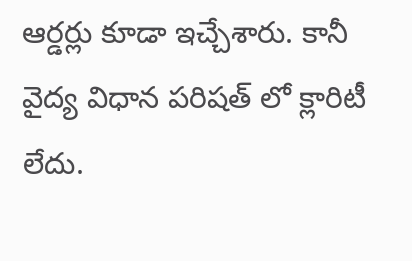ఆర్డర్లు కూడా ఇచ్చేశారు. కానీ వైద్య విధాన పరిషత్ లో క్లారిటీ లేదు.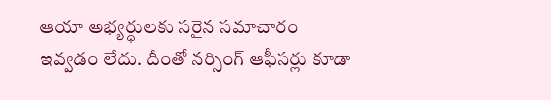ఆయా అభ్యర్ధులకు సరైన సమాచారం ఇవ్వడం లేదు. దీంతో నర్సింగ్ ఆఫీసర్లు కూడా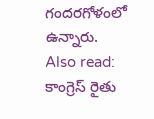గందరగోళంలో ఉన్నారు.
Also read: కాంగ్రెస్ రైతు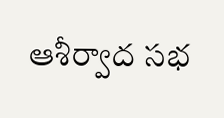ఆశీర్వాద సభ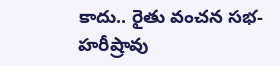కాదు.. రైతు వంచన సభ-హరీష్రావు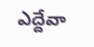ఎద్దేవా